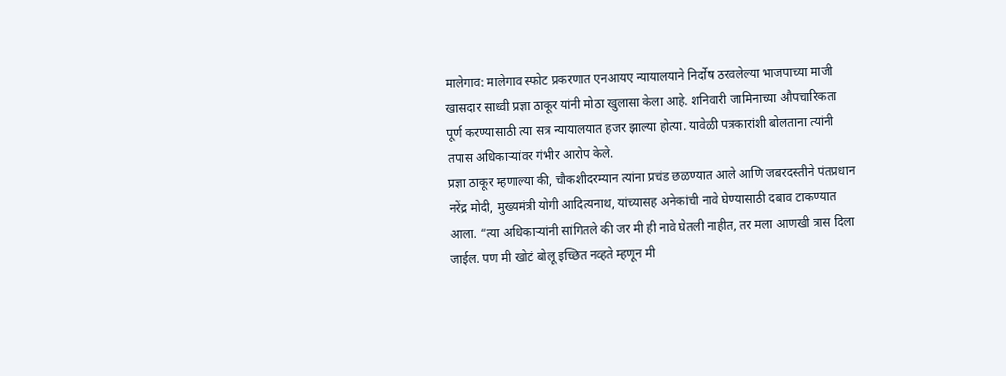मालेगाव: मालेगाव स्फोट प्रकरणात एनआयए न्यायालयाने निर्दोष ठरवलेल्या भाजपाच्या माजी खासदार साध्वी प्रज्ञा ठाकूर यांनी मोठा खुलासा केला आहे. शनिवारी जामिनाच्या औपचारिकता पूर्ण करण्यासाठी त्या सत्र न्यायालयात हजर झाल्या होत्या. यावेळी पत्रकारांशी बोलताना त्यांनी तपास अधिकाऱ्यांवर गंभीर आरोप केले.
प्रज्ञा ठाकूर म्हणाल्या की, चौकशीदरम्यान त्यांना प्रचंड छळण्यात आले आणि जबरदस्तीने पंतप्रधान नरेंद्र मोदी, मुख्यमंत्री योगी आदित्यनाथ, यांच्यासह अनेकांची नावे घेण्यासाठी दबाव टाकण्यात आला. “त्या अधिकाऱ्यांनी सांगितले की जर मी ही नावे घेतली नाहीत, तर मला आणखी त्रास दिला जाईल. पण मी खोटं बोलू इच्छित नव्हते म्हणून मी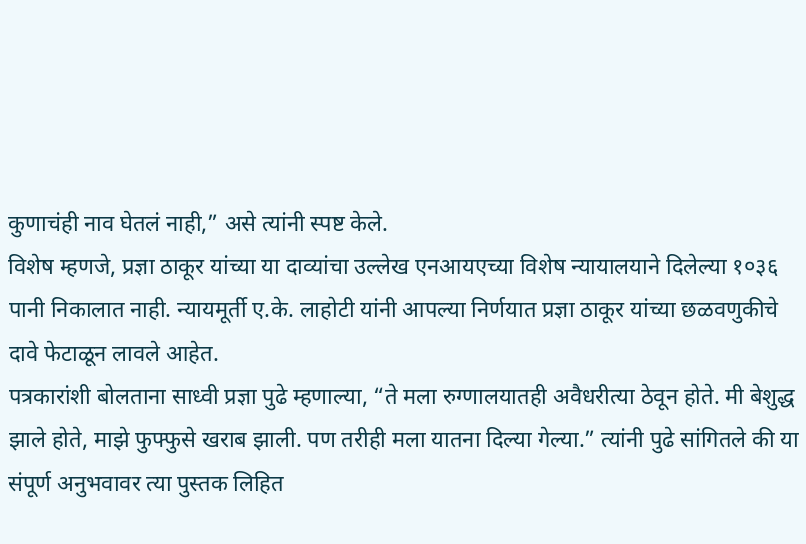कुणाचंही नाव घेतलं नाही,” असे त्यांनी स्पष्ट केले.
विशेष म्हणजे, प्रज्ञा ठाकूर यांच्या या दाव्यांचा उल्लेख एनआयएच्या विशेष न्यायालयाने दिलेल्या १०३६ पानी निकालात नाही. न्यायमूर्ती ए.के. लाहोटी यांनी आपल्या निर्णयात प्रज्ञा ठाकूर यांच्या छळवणुकीचे दावे फेटाळून लावले आहेत.
पत्रकारांशी बोलताना साध्वी प्रज्ञा पुढे म्हणाल्या, “ते मला रुग्णालयातही अवैधरीत्या ठेवून होते. मी बेशुद्ध झाले होते, माझे फुफ्फुसे खराब झाली. पण तरीही मला यातना दिल्या गेल्या.” त्यांनी पुढे सांगितले की या संपूर्ण अनुभवावर त्या पुस्तक लिहित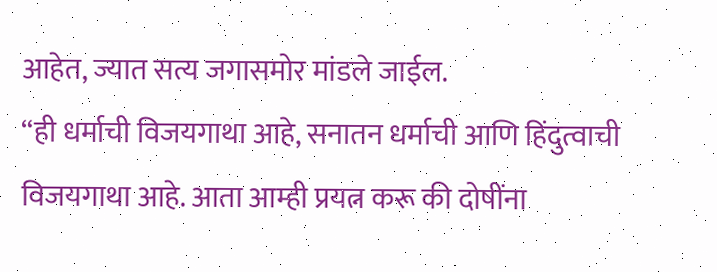आहेत, ज्यात सत्य जगासमोर मांडले जाईल.
“ही धर्माची विजयगाथा आहे, सनातन धर्माची आणि हिंदुत्वाची विजयगाथा आहे. आता आम्ही प्रयत्न करू की दोषींना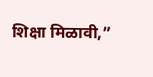शिक्षा मिळावी,”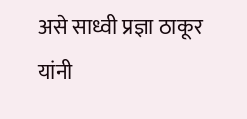असे साध्वी प्रज्ञा ठाकूर यांनी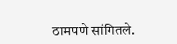ठामपणे सांगितले.